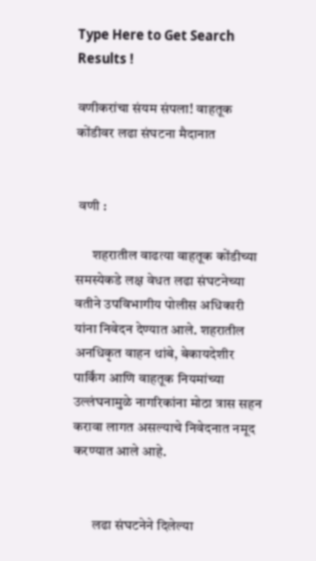Type Here to Get Search Results !

वणीकरांचा संयम संपला! वाहतूक कोंडीवर लढा संघटना मैदानात


 वणी :

      शहरातील वाढत्या वाहतूक कोंडीच्या समस्येकडे लक्ष वेधत लढा संघटनेच्या वतीने उपविभागीय पोलीस अधिकारी यांना निवेदन देण्यात आले. शहरातील अनधिकृत वाहन थांबे, बेकायदेशीर पार्किंग आणि वाहतूक नियमांच्या उल्लंघनामुळे नागरिकांना मोठा त्रास सहन करावा लागत असल्याचे निवेदनात नमूद करण्यात आले आहे.


       लढा संघटनेने दिलेल्या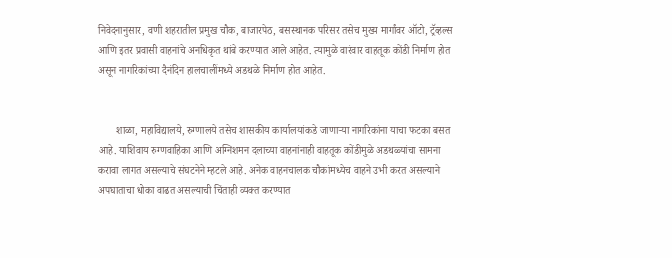निवेदनानुसार, वणी शहरातील प्रमुख चौक, बाजारपेठ, बसस्थानक परिसर तसेच मुख्य मार्गांवर ऑटो, ट्रॅव्हल्स आणि इतर प्रवासी वाहनांचे अनधिकृत थांबे करण्यात आले आहेत. त्यामुळे वारंवार वाहतूक कोंडी निर्माण होत असून नागरिकांच्या दैनंदिन हालचालींमध्ये अडथळे निर्माण होत आहेत.


       शाळा, महाविद्यालये, रुग्णालये तसेच शासकीय कार्यालयांकडे जाणाऱ्या नागरिकांना याचा फटका बसत आहे. याशिवाय रुग्णवाहिका आणि अग्निशमन दलाच्या वाहनांनाही वाहतूक कोंडीमुळे अडथळ्यांचा सामना करावा लागत असल्याचे संघटनेने म्हटले आहे. अनेक वाहनचालक चौकांमध्येच वाहने उभी करत असल्याने अपघाताचा धोका वाढत असल्याची चिंताही व्यक्त करण्यात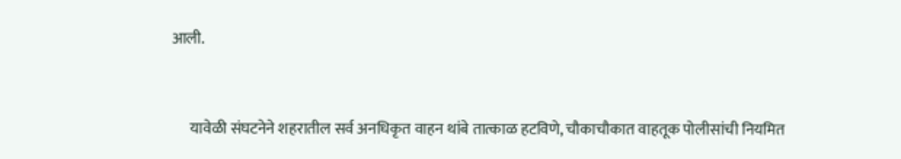आली.


      यावेळी संघटनेने शहरातील सर्व अनधिकृत वाहन थांबे तात्काळ हटविणे, चौकाचौकात वाहतूक पोलीसांची नियमित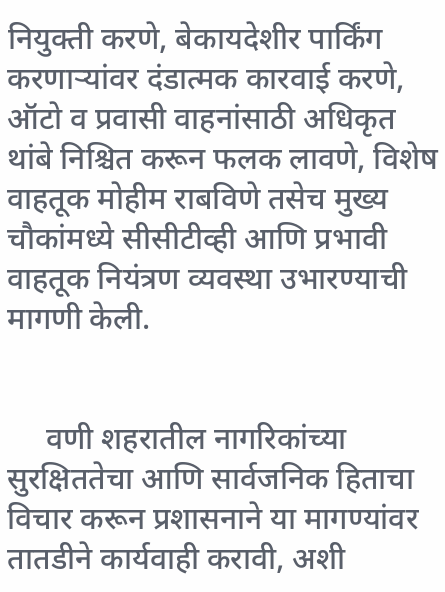नियुक्ती करणे, बेकायदेशीर पार्किंग करणाऱ्यांवर दंडात्मक कारवाई करणे, ऑटो व प्रवासी वाहनांसाठी अधिकृत थांबे निश्चित करून फलक लावणे, विशेष वाहतूक मोहीम राबविणे तसेच मुख्य चौकांमध्ये सीसीटीव्ही आणि प्रभावी वाहतूक नियंत्रण व्यवस्था उभारण्याची मागणी केली.


     वणी शहरातील नागरिकांच्या सुरक्षिततेचा आणि सार्वजनिक हिताचा विचार करून प्रशासनाने या मागण्यांवर तातडीने कार्यवाही करावी, अशी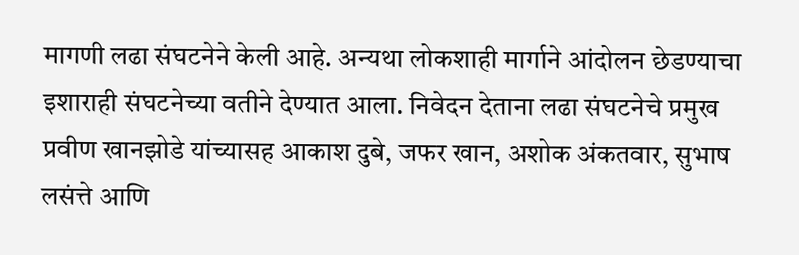मागणी लढा संघटनेने केली आहे. अन्यथा लोकशाही मार्गाने आंदोलन छेडण्याचा इशाराही संघटनेच्या वतीने देण्यात आला. निवेदन देताना लढा संघटनेचे प्रमुख प्रवीण खानझोडे यांच्यासह आकाश दुबे, जफर खान, अशोक अंकतवार, सुभाष लसंत्ते आणि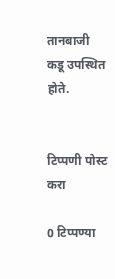तानबाजी कडू उपस्थित होते.


टिप्पणी पोस्ट करा

0 टिप्पण्या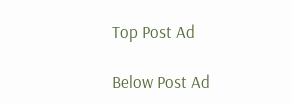Top Post Ad

Below Post Ad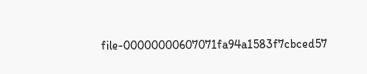file-00000000607071fa94a1583f7cbced57